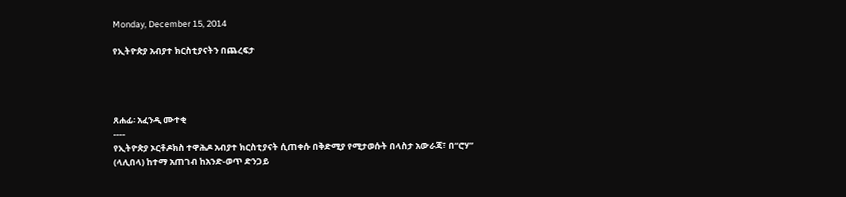Monday, December 15, 2014

የኢትዮጵያ አብያተ ክርስቲያናትን በጨረፍታ




ጸሐፊ፡ አፈንዲ ሙተቂ
----
የኢትዮጵያ ኦርቶዶክስ ተዋሕዶ አብያተ ክርስቲያናት ሲጠቀሱ በቅድሚያ የሚታወሱት በላስታ አውራጃ፣ በ“ሮሃ” (ላሊበላ) ከተማ አጠገብ ከአንድ-ወጥ ድንጋይ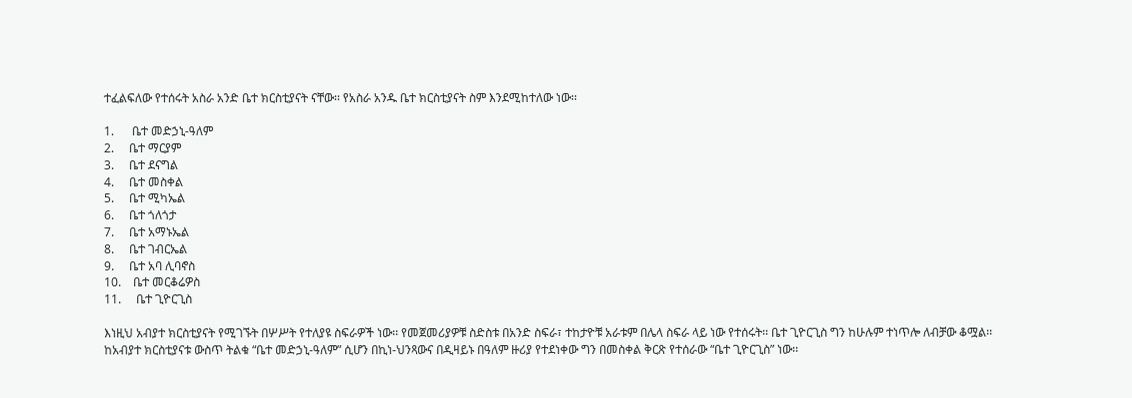ተፈልፍለው የተሰሩት አስራ አንድ ቤተ ክርስቲያናት ናቸው፡፡ የአስራ አንዱ ቤተ ክርስቲያናት ስም እንደሚከተለው ነው፡፡

1.      ቤተ መድኃኒ-ዓለም
2.     ቤተ ማርያም
3.     ቤተ ደናግል
4.     ቤተ መስቀል
5.     ቤተ ሚካኤል
6.     ቤተ ጎለጎታ
7.     ቤተ አማኑኤል
8.     ቤተ ገብርኤል
9.     ቤተ አባ ሊባኖስ
10.    ቤተ መርቆሬዎስ
11.     ቤተ ጊዮርጊስ

እነዚህ አብያተ ክርስቲያናት የሚገኙት በሦሥት የተለያዩ ስፍራዎች ነው፡፡ የመጀመሪያዎቹ ስድስቱ በአንድ ስፍራ፣ ተከታዮቹ አራቱም በሌላ ስፍራ ላይ ነው የተሰሩት፡፡ ቤተ ጊዮርጊስ ግን ከሁሉም ተነጥሎ ለብቻው ቆሟል፡፡ ከአብያተ ክርስቲያናቱ ውስጥ ትልቁ “ቤተ መድኃኒ-ዓለም” ሲሆን በኪነ-ህንጻውና በዲዛይኑ በዓለም ዙሪያ የተደነቀው ግን በመስቀል ቅርጽ የተሰራው “ቤተ ጊዮርጊስ” ነው፡፡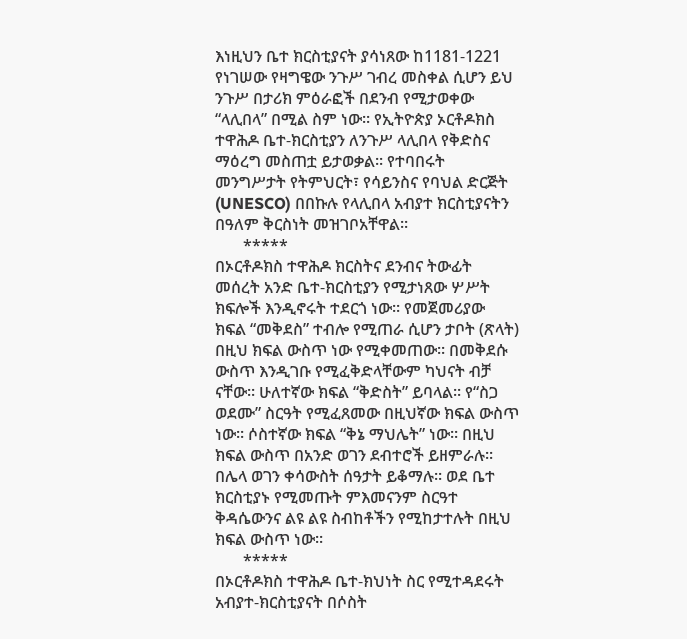እነዚህን ቤተ ክርስቲያናት ያሳነጸው ከ1181-1221 የነገሠው የዛግዌው ንጉሥ ገብረ መስቀል ሲሆን ይህ ንጉሥ በታሪክ ምዕራፎች በደንብ የሚታወቀው “ላሊበላ” በሚል ስም ነው፡፡ የኢትዮጵያ ኦርቶዶክስ ተዋሕዶ ቤተ-ክርስቲያን ለንጉሥ ላሊበላ የቅድስና ማዕረግ መስጠቷ ይታወቃል፡፡ የተባበሩት መንግሥታት የትምህርት፣ የሳይንስና የባህል ድርጅት (UNESCO) በበኩሉ የላሊበላ አብያተ ክርስቲያናትን በዓለም ቅርስነት መዝገቦአቸዋል፡፡
       *****
በኦርቶዶክስ ተዋሕዶ ክርስትና ደንብና ትውፊት መሰረት አንድ ቤተ-ክርስቲያን የሚታነጸው ሦሥት ክፍሎች እንዲኖሩት ተደርጎ ነው፡፡ የመጀመሪያው ክፍል “መቅደስ” ተብሎ የሚጠራ ሲሆን ታቦት (ጽላት) በዚህ ክፍል ውስጥ ነው የሚቀመጠው፡፡ በመቅደሱ ውስጥ እንዲገቡ የሚፈቅድላቸውም ካህናት ብቻ ናቸው፡፡ ሁለተኛው ክፍል “ቅድስት” ይባላል፡፡ የ“ስጋ ወደሙ” ስርዓት የሚፈጸመው በዚህኛው ክፍል ውስጥ ነው፡፡ ሶስተኛው ክፍል “ቅኔ ማህሌት” ነው፡፡ በዚህ ክፍል ውስጥ በአንድ ወገን ደብተሮች ይዘምራሉ፡፡ በሌላ ወገን ቀሳውስት ሰዓታት ይቆማሉ፡፡ ወደ ቤተ ክርስቲያኑ የሚመጡት ምእመናንም ስርዓተ ቅዳሴውንና ልዩ ልዩ ስብከቶችን የሚከታተሉት በዚህ ክፍል ውስጥ ነው፡፡
       *****
በኦርቶዶክስ ተዋሕዶ ቤተ-ክህነት ስር የሚተዳደሩት አብያተ-ክርስቲያናት በሶስት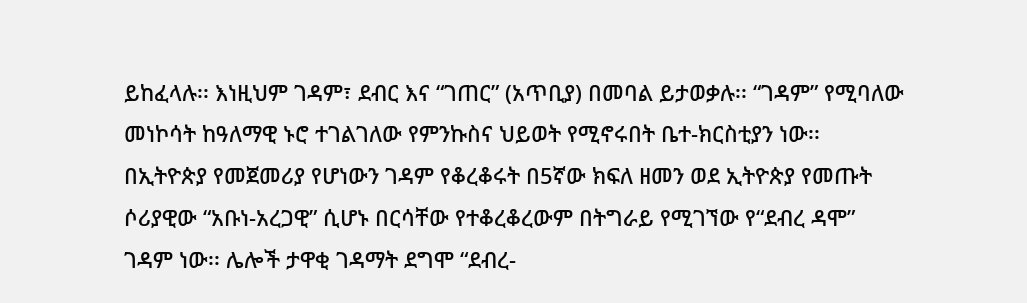ይከፈላሉ፡፡ እነዚህም ገዳም፣ ደብር እና “ገጠር” (አጥቢያ) በመባል ይታወቃሉ፡፡ “ገዳም” የሚባለው መነኮሳት ከዓለማዊ ኑሮ ተገልገለው የምንኩስና ህይወት የሚኖሩበት ቤተ-ክርስቲያን ነው፡፡ በኢትዮጵያ የመጀመሪያ የሆነውን ገዳም የቆረቆሩት በ5ኛው ክፍለ ዘመን ወደ ኢትዮጵያ የመጡት ሶሪያዊው “አቡነ-አረጋዊ” ሲሆኑ በርሳቸው የተቆረቆረውም በትግራይ የሚገኘው የ“ደብረ ዳሞ” ገዳም ነው፡፡ ሌሎች ታዋቂ ገዳማት ደግሞ “ደብረ-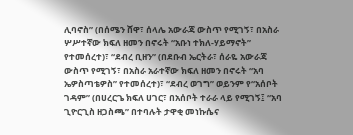ሊባኖስ” (በሰሜን ሸዋ፣ ሰላሌ አውራጃ ውስጥ የሚገኝ፣ በአስራ ሦሥተኛው ክፍለ ዘመን በኖሩት “አቡነ ተክለ-ሃይማኖት” የተመሰረተ)፣ “ደብረ ቢዘን” (በደቡብ ኤርትራ፣ ሰራዬ አውራጃ ውስጥ የሚገኝ፣ በአስራ አራተኛው ክፍለ ዘመን በኖሩት “አባ ኤዎስጣቴዎስ” የተመሰረተ)፣ “ደብረ ወገግ” ወይንም የ“አሰቦት ገዳም” (በሀረርጌ ክፍለ ሀገር፣ በአሰቦት ተራራ ላይ የሚገኝ፤ “አባ ጊዮርጊስ ዘጋስጫ” በተባሉት ታዋቂ መነኩሴና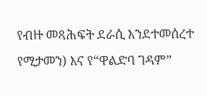የብዙ መጻሕፍት ደራሲ እንደተመሰረተ የሚታመን) እና የ“ዋልድባ ገዳም”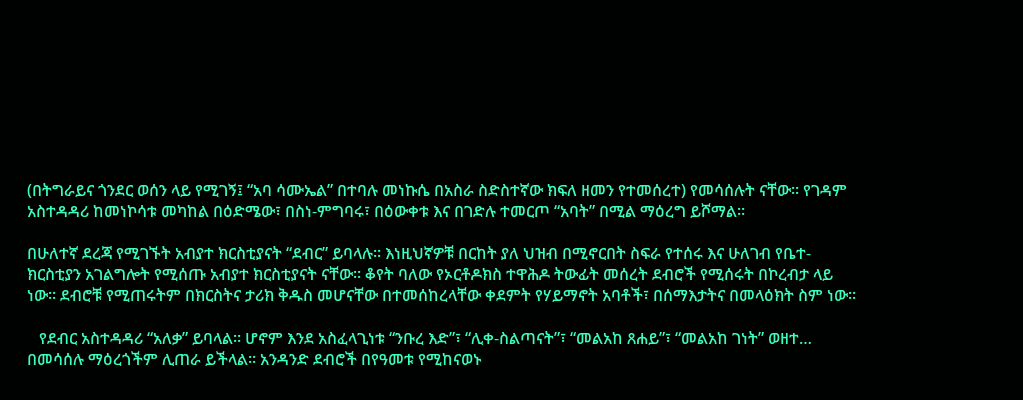(በትግራይና ጎንደር ወሰን ላይ የሚገኝ፤ “አባ ሳሙኤል” በተባሉ መነኩሴ በአስራ ስድስተኛው ክፍለ ዘመን የተመሰረተ) የመሳሰሉት ናቸው፡፡ የገዳም አስተዳዳሪ ከመነኮሳቱ መካከል በዕድሜው፣ በስነ-ምግባሩ፣ በዕውቀቱ እና በገድሉ ተመርጦ “አባት” በሚል ማዕረግ ይሾማል፡፡

በሁለተኛ ደረጃ የሚገኙት አብያተ ክርስቲያናት “ደብር” ይባላሉ፡፡ እነዚህኛዎቹ በርከት ያለ ህዝብ በሚኖርበት ስፍራ የተሰሩ እና ሁለገብ የቤተ-ክርስቲያን አገልግሎት የሚሰጡ አብያተ ክርስቲያናት ናቸው፡፡ ቆየት ባለው የኦርቶዶክስ ተዋሕዶ ትውፊት መሰረት ደብሮች የሚሰሩት በኮረብታ ላይ ነው፡፡ ደብሮቹ የሚጠሩትም በክርስትና ታሪክ ቅዱስ መሆናቸው በተመሰከረላቸው ቀደምት የሃይማኖት አባቶች፣ በሰማእታትና በመላዕክት ስም ነው፡፡

   የደብር አስተዳዳሪ “አለቃ” ይባላል፡፡ ሆኖም እንደ አስፈላጊነቱ “ንቡረ እድ”፣ “ሊቀ-ስልጣናት”፣ “መልአከ ጸሐይ”፣ “መልአከ ገነት” ወዘተ… በመሳሰሉ ማዕረጎችም ሊጠራ ይችላል፡፡ አንዳንድ ደብሮች በየዓመቱ የሚከናወኑ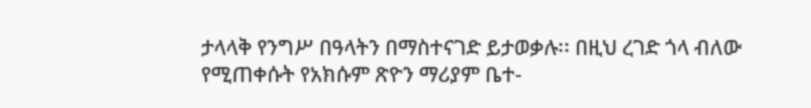ታላላቅ የንግሥ በዓላትን በማስተናገድ ይታወቃሉ፡፡ በዚህ ረገድ ጎላ ብለው የሚጠቀሱት የአክሱም ጽዮን ማሪያም ቤተ-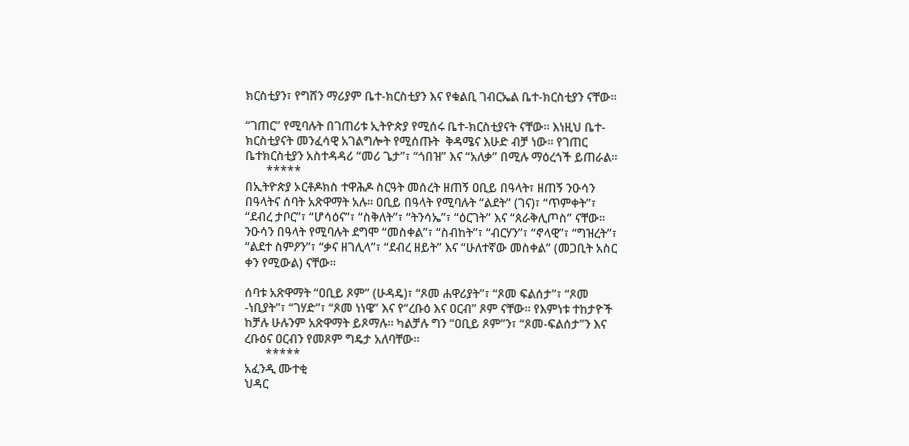ክርስቲያን፣ የግሸን ማሪያም ቤተ-ክርስቲያን እና የቁልቢ ገብርኤል ቤተ-ክርስቲያን ናቸው፡፡

“ገጠር” የሚባሉት በገጠሪቱ ኢትዮጵያ የሚሰሩ ቤተ-ክርስቲያናት ናቸው፡፡ እነዚህ ቤተ-ክርስቲያናት መንፈሳዊ አገልግሎት የሚሰጡት  ቅዳሜና እሁድ ብቻ ነው፡፡ የገጠር ቤተክርስቲያን አስተዳዳሪ “መሪ ጌታ”፣ “ጎበዝ” እና “አለቃ” በሚሉ ማዕረጎች ይጠራል፡፡
       *****
በኢትዮጵያ ኦርቶዶክስ ተዋሕዶ ስርዓት መሰረት ዘጠኝ ዐቢይ በዓላት፣ ዘጠኝ ንዑሳን በዓላትና ሰባት አጽዋማት አሉ፡፡ ዐቢይ በዓላት የሚባሉት “ልደት” (ገና)፣ “ጥምቀት”፣ “ደብረ ታቦር”፣ “ሆሳዕና”፣ “ስቅለት”፣ “ትንሳኤ”፣ “ዕርገት” እና “ጰራቅሊጦስ” ናቸው፡፡ ንዑሳን በዓላት የሚባሉት ደግሞ “መስቀል”፣ “ስብከት”፣ “ብርሃን”፣ “ኖላዊ”፣ “ግዝረት”፣ “ልደተ ስምዖን”፣ “ቃና ዘገሊላ”፣ “ደብረ ዘይት” እና “ሁለተኛው መስቀል” (መጋቢት አስር ቀን የሚውል) ናቸው፡፡

ሰባቱ አጽዋማት “ዐቢይ ጾም” (ሁዳዴ)፣ “ጾመ ሐዋሪያት”፣ “ጾመ ፍልሰታ”፣ “ጾመ -ነቢያት”፣ “ገሃድ”፣ “ጾመ ነነዌ” እና የ“ረቡዕ እና ዐርብ” ጾም ናቸው፡፡ የእምነቱ ተከታዮች ከቻሉ ሁሉንም አጽዋማት ይጾማሉ፡፡ ካልቻሉ ግን “ዐቢይ ጾም”ን፣ “ጾመ-ፍልሰታ”ን እና ረቡዕና ዐርብን የመጾም ግዴታ አለባቸው፡፡
       *****
አፈንዲ ሙተቂ
ህዳር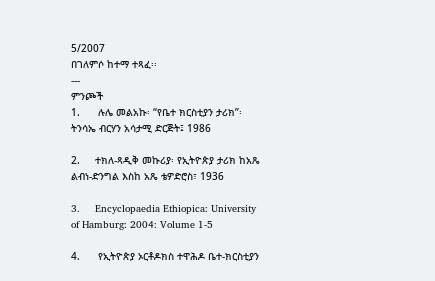5/2007
በገለምሶ ከተማ ተጻፈ፡፡
---
ምንጮች
1.      ሉሌ መልአኩ፡ “የቤተ ክርስቲያን ታሪክ”፡ ትንሳኤ ብርሃን አሳታሚ ድርጅት፤ 1986

2.     ተክለ-ጻዲቅ መኩሪያ፡ የኢትዮጵያ ታሪክ ከአጼ ልብነ-ድንግል እስከ አጼ ቴዎድሮስ፣ 1936

3.     Encyclopaedia Ethiopica: University of Hamburg: 2004: Volume 1-5

4.      የኢትዮጵያ ኦርቶዶክስ ተዋሕዶ ቤተ-ክርስቲያን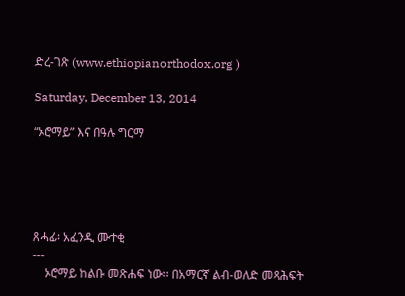ድረ-ገጽ (www.ethiopianorthodox.org )

Saturday, December 13, 2014

“ኦሮማይ” እና በዓሉ ግርማ





ጸሓፊ፡ አፈንዲ ሙተቂ
---
    ኦሮማይ ከልቡ መጽሐፍ ነው፡፡ በአማርኛ ልብ-ወለድ መጻሕፍት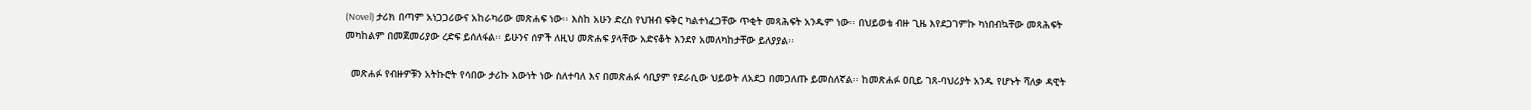(Novel) ታሪክ በጣም አነጋጋሪውና አከራካሪው መጽሐፍ ነው፡፡ እስከ አሁን ድረስ የህዝብ ፍቅር ካልተነፈጋቸው ጥቂት መጻሕፍት አንዱም ነው፡፡ በህይወቴ ብዙ ጊዜ እየደጋገምኩ ካነበብኳቸው መጻሕፍት መካከልም በመጀመሪያው ረድፍ ይሰለፋል፡፡ ይሁንና ሰዎች ለዚህ መጽሐፍ ያላቸው አድናቆት እንደየ አመለካከታቸው ይለያያል፡፡

  መጽሐፉ የብዙዎቹን አትኩሮት የሳበው ታሪኩ እውነት ነው ስለተባለ እና በመጽሐፉ ሳቢያም የደራሲው ህይወት ለአደጋ በመጋለጡ ይመስለኛል፡፡ ከመጽሐፉ ዐቢይ ገጸ-ባህሪያት አንዱ የሆኑት ሻለቃ ዳዊት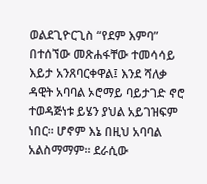ወልደጊዮርጊስ “የደም እምባ” በተሰኘው መጽሐፋቸው ተመሳሳይ እይታ አንጸባርቀዋል፤ እንደ ሻለቃ ዳዊት አባባል ኦሮማይ ባይታገድ ኖሮ ተወዳጅነቱ ይሄን ያህል አይገዝፍም ነበር፡፡ ሆኖም እኔ በዚህ አባባል አልስማማም፡፡ ደራሲው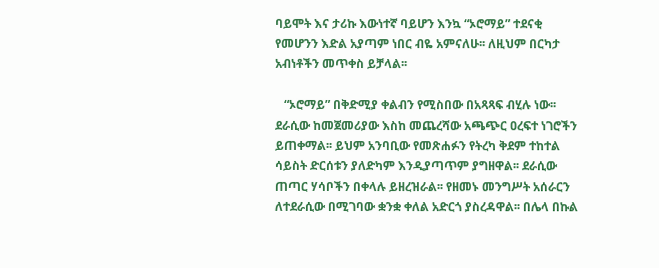ባይሞት እና ታሪኩ እውነተኛ ባይሆን እንኳ “ኦሮማይ” ተደናቂ የመሆንን እድል አያጣም ነበር ብዬ አምናለሁ፡፡ ለዚህም በርካታ አብነቶችን መጥቀስ ይቻላል፡፡

   “ኦሮማይ” በቅድሚያ ቀልብን የሚስበው በአጻጻፍ ብሂሉ ነው፡፡ ደራሲው ከመጀመሪያው እስከ መጨረሻው አጫጭር ዐረፍተ ነገሮችን ይጠቀማል፡፡ ይህም አንባቢው የመጽሐፉን የትረካ ቅደም ተከተል ሳይስት ድርሰቱን ያለድካም እንዲያጣጥም ያግዘዋል፡፡ ደራሲው ጠጣር ሃሳቦችን በቀላሉ ይዘረዝራል፡፡ የዘመኑ መንግሥት አሰራርን ለተደራሲው በሚገባው ቋንቋ ቀለል አድርጎ ያስረዳዋል፡፡ በሌላ በኩል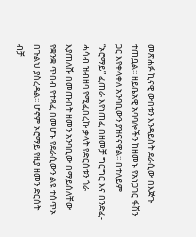መጽሐፉ ኪናዊ ውበቱን እንዳይስት ደራሲው በእጅጉ ተጠቧል፡፡ ዘይቤአዊ አባባሎችን ከዘመኑ የአነጋገር ፋሽን ጋር እየቀላቀለ አንባቢውን ያዝናናዋል፡፡ በተለይም “ኦሮማይ” ፈጠራ እየነጠፈ በዘመቻ ግርግር እና በንድፈ-ሓሳብ ዝብዘባ የሚፈበረኩ ቃላት የድርሰቱን ጎራ እያጠለሹ በመጡበት ዘመን አንባቢው በማይሰለቸው የቋንቋ ጥበብ የተጻፈ በመሆኑ የደራሲውን ልዩ ተሰጥኦ በጉልህ ያስረዳል፡፡ ሆኖም ኦሮማይ የዚያ ዘመን ድርሰት ብቻ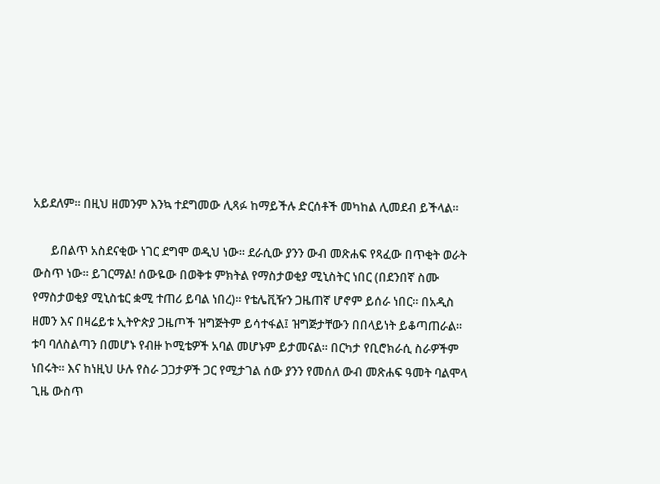አይደለም፡፡ በዚህ ዘመንም እንኳ ተደግመው ሊጻፉ ከማይችሉ ድርሰቶች መካከል ሊመደብ ይችላል፡፡

      ይበልጥ አስደናቂው ነገር ደግሞ ወዲህ ነው፡፡ ደራሲው ያንን ውብ መጽሐፍ የጻፈው በጥቂት ወራት ውስጥ ነው፡፡ ይገርማል! ሰውዬው በወቅቱ ምክትል የማስታወቂያ ሚኒስትር ነበር (በደንበኛ ስሙ የማስታወቂያ ሚኒስቴር ቋሚ ተጠሪ ይባል ነበረ)፡፡ የቴሌቪዥን ጋዜጠኛ ሆኖም ይሰራ ነበር፡፡ በአዲስ ዘመን እና በዛሬይቱ ኢትዮጵያ ጋዜጦች ዝግጅትም ይሳተፋል፤ ዝግጅታቸውን በበላይነት ይቆጣጠራል፡፡ ቱባ ባለስልጣን በመሆኑ የብዙ ኮሚቴዎች አባል መሆኑም ይታመናል፡፡ በርካታ የቢሮክራሲ ስራዎችም ነበሩት፡፡ እና ከነዚህ ሁሉ የስራ ጋጋታዎች ጋር የሚታገል ሰው ያንን የመሰለ ውብ መጽሐፍ ዓመት ባልሞላ ጊዜ ውስጥ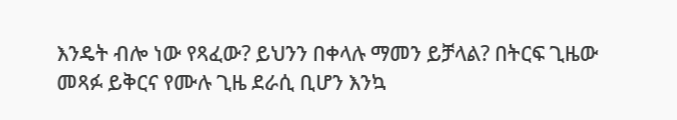እንዴት ብሎ ነው የጻፈው? ይህንን በቀላሉ ማመን ይቻላል? በትርፍ ጊዜው መጻፉ ይቅርና የሙሉ ጊዜ ደራሲ ቢሆን እንኳ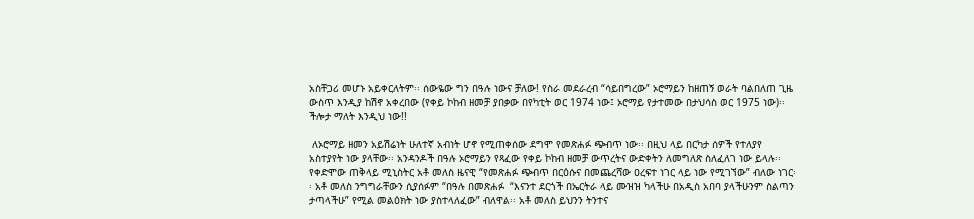አስቸጋሪ መሆኑ አይቀርለትም፡፡ ሰውዬው ግን በዓሉ ነውና ቻለው! የስራ መደራረብ “ሳይበግረው” ኦሮማይን ከዘጠኝ ወራት ባልበለጠ ጊዜ ውስጥ እንዲያ ከሽኖ አቀረበው (የቀይ ኮከብ ዘመቻ ያበቃው በየካቲት ወር 1974 ነው፤ ኦሮማይ የታተመው በታህሳስ ወር 1975 ነው)፡፡ ችሎታ ማለት እንዲህ ነው!!

 ለኦሮማይ ዘመን አይሽሬነት ሁለተኛ አብነት ሆኖ የሚጠቀሰው ደግሞ የመጽሐፉ ጭብጥ ነው፡፡ በዚህ ላይ በርካታ ሰዎች የተለያየ አስተያየት ነው ያላቸው፡፡ አንዳንዶች በዓሉ ኦሮማይን የጻፈው የቀይ ኮከብ ዘመቻ ውጥረትና ውድቀትን ለመግለጽ ስለፈለገ ነው ይላሉ፡፡ የቀድሞው ጠቅላይ ሚኒስትር አቶ መለስ ዜናዊ “የመጽሐፉ ጭብጥ በርዕሱና በመጨረሻው ዐረፍተ ነገር ላይ ነው የሚገኘው” ብለው ነገር፡፡ አቶ መለስ ንግግራቸውን ሲያሰፉም “በዓሉ በመጽሐፉ  “እናንተ ደርጎች በኤርትራ ላይ ሙዝዝ ካላችሁ በአዲስ አበባ ያላችሁንም ስልጣን ታጣላችሁ” የሚል መልዕክት ነው ያስተላለፈው” ብለዋል፡፡ አቶ መለስ ይህንን ትንተና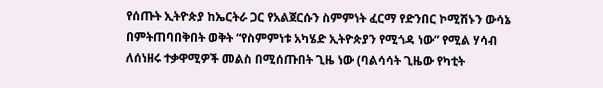የሰጡት ኢትዮጵያ ከኤርትራ ጋር የአልጀርሱን ስምምነት ፈርማ የድንበር ኮሚሽኑን ውሳኔ በምትጠባበቅበት ወቅት “የስምምነቱ አካሄድ ኢትዮጵያን የሚጎዳ ነው” የሚል ሃሳብ ለሰነዘሩ ተቃዋሚዎች መልስ በሚሰጡበት ጊዜ ነው (ባልሳሳት ጊዜው የካቲት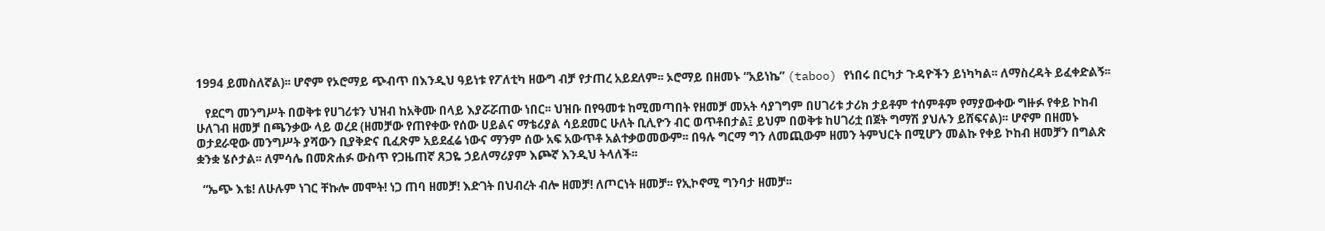1994 ይመስለኛል)፡፡ ሆኖም የኦሮማይ ጭብጥ በእንዲህ ዓይነቱ የፖለቲካ ዘውግ ብቻ የታጠረ አይደለም፡፡ ኦሮማይ በዘመኑ “አይነኬ” (taboo) የነበሩ በርካታ ጉዳዮችን ይነካካል፡፡ ለማስረዳት ይፈቀድልኝ፡፡

   የደርግ መንግሥት በወቅቱ የሀገሪቱን ህዝብ ከአቅሙ በላይ እያሯሯጠው ነበር፡፡ ህዝቡ በየዓመቱ ከሚመጣበት የዘመቻ መአት ሳያገግም በሀገሪቱ ታሪክ ታይቶም ተሰምቶም የማያውቀው ግዙፉ የቀይ ኮከብ ሁለገብ ዘመቻ በጫንቃው ላይ ወረደ (ዘመቻው የጠየቀው የሰው ሀይልና ማቴሪያል ሳይደመር ሁለት ቢሊዮን ብር ወጥቶበታል፤ ይህም በወቅቱ ከሀገሪቷ በጀት ግማሽ ያህሉን ይሸፍናል)፡፡ ሆኖም በዘመኑ ወታደራዊው መንግሥት ያሻውን ቢያቅድና ቢፈጽም አይደፈሬ ነውና ማንም ሰው አፍ አውጥቶ አልተቃወመውም፡፡ በዓሉ ግርማ ግን ለመጪውም ዘመን ትምህርት በሚሆን መልኩ የቀይ ኮከብ ዘመቻን በግልጽ ቋንቋ ሄሶታል፡፡ ለምሳሌ በመጽሐፉ ውስጥ የጋዜጠኛ ጸጋዬ ኃይለማሪያም እጮኛ እንዲህ ትላለች፡፡

  “ኤጭ እቴ! ለሁሉም ነገር ቸኩሎ መሞት! ነጋ ጠባ ዘመቻ! እድገት በህብረት ብሎ ዘመቻ! ለጦርነት ዘመቻ፡፡ የኢኮኖሚ ግንባታ ዘመቻ፡፡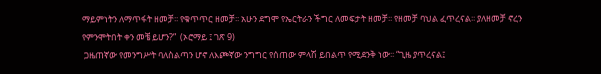ማይምነትን ለማጥፋት ዘመቻ፡፡ የቁጥጥር ዘመቻ፡፡ አሁን ደግሞ የኤርትራን ችግር ለመፍታት ዘመቻ፡፡ የዘመቻ ባህል ፈጥረናል፡፡ ያለዘመቻ ኖረን የምንሞትበት ቀን መቼ ይሆን?”  (ኦሮማይ ፤ ገጽ 9)
 ጋዜጠኛው የመንግሥት ባለስልጣን ሆኖ ለእጮኛው ንግግር የሰጠው ምላሽ ይበልጥ የሚደንቅ ነው፡፡ “ጊዜ ያጥረናል፤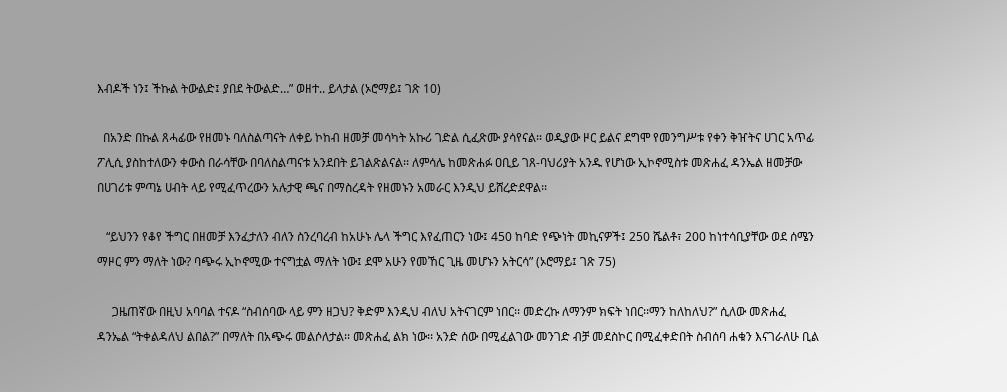እብዶች ነን፤ ችኩል ትውልድ፤ ያበደ ትውልድ…” ወዘተ.. ይላታል (ኦሮማይ፤ ገጽ 10)

  በአንድ በኩል ጸሓፊው የዘመኑ ባለስልጣናት ለቀይ ኮከብ ዘመቻ መሳካት አኩሪ ገድል ሲፈጽሙ ያሳየናል፡፡ ወዲያው ዞር ይልና ደግሞ የመንግሥቱ የቀን ቅዠትና ሀገር አጥፊ ፖሊሲ ያስከተለውን ቀውስ በራሳቸው በባለስልጣናቱ አንደበት ይገልጽልናል፡፡ ለምሳሌ ከመጽሐፉ ዐቢይ ገጸ-ባህሪያት አንዱ የሆነው ኢኮኖሚስቱ መጽሐፈ ዳንኤል ዘመቻው በሀገሪቱ ምጣኔ ሀብት ላይ የሚፈጥረውን አሉታዊ ጫና በማስረዳት የዘመኑን አመራር እንዲህ ይሸረድደዋል፡፡

   “ይህንን የቆየ ችግር በዘመቻ እንፈታለን ብለን ስንረባረብ ከአሁኑ ሌላ ችግር እየፈጠርን ነው፤ 450 ከባድ የጭነት መኪናዎች፤ 250 ሼልቶ፣ 200 ከነተሳቢያቸው ወደ ሰሜን ማዞር ምን ማለት ነው? ባጭሩ ኢኮኖሚው ተናግቷል ማለት ነው፤ ደሞ አሁን የመኸር ጊዜ መሆኑን አትርሳ” (ኦሮማይ፤ ገጽ 75)

     ጋዜጠኛው በዚህ አባባል ተናዶ “ስብሰባው ላይ ምን ዘጋህ? ቅድም እንዲህ ብለህ አትናገርም ነበር፡፡ መድረኩ ለማንም ክፍት ነበር፡፡ማን ከለከለህ?” ሲለው መጽሐፈ ዳንኤል “ትቀልዳለህ ልበል?” በማለት በአጭሩ መልሶለታል፡፡ መጽሐፈ ልክ ነው፡፡ አንድ ሰው በሚፈልገው መንገድ ብቻ መደስኮር በሚፈቀድበት ስብሰባ ሐቁን እናገራለሁ ቢል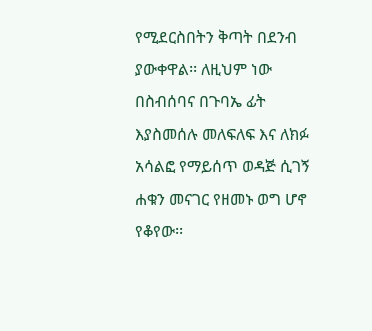የሚደርስበትን ቅጣት በደንብ ያውቀዋል፡፡ ለዚህም ነው በስብሰባና በጉባኤ ፊት እያስመሰሉ መለፍለፍ እና ለክፉ አሳልፎ የማይሰጥ ወዳጅ ሲገኝ ሐቁን መናገር የዘመኑ ወግ ሆኖ የቆየው፡፡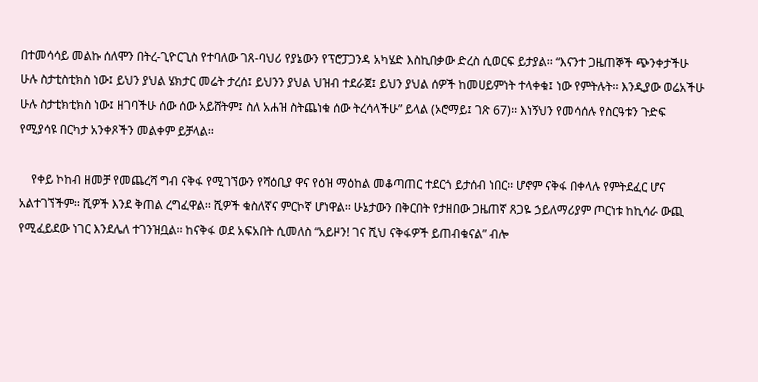በተመሳሳይ መልኩ ሰለሞን በትረ-ጊዮርጊስ የተባለው ገጸ-ባህሪ የያኔውን የፕሮፓጋንዳ አካሄድ እስኪበቃው ድረስ ሲወርፍ ይታያል፡፡ “እናንተ ጋዜጠኞች ጭንቀታችሁ ሁሉ ስታቲስቲክስ ነው፤ ይህን ያህል ሄክታር መሬት ታረሰ፤ ይህንን ያህል ህዝብ ተደራጀ፤ ይህን ያህል ሰዎች ከመሀይምነት ተላቀቁ፤ ነው የምትሉት፡፡ እንዲያው ወሬአችሁ ሁሉ ስታቲክቲክስ ነው፤ ዘገባችሁ ሰው ሰው አይሸትም፤ ስለ አሐዝ ስትጨነቁ ሰው ትረሳላችሁ” ይላል (ኦሮማይ፤ ገጽ 67)፡፡ እነኝህን የመሳሰሉ የስርዓቱን ጉድፍ የሚያሳዩ በርካታ አንቀጾችን መልቀም ይቻላል፡፡

    የቀይ ኮከብ ዘመቻ የመጨረሻ ግብ ናቅፋ የሚገኘውን የሻዕቢያ ዋና የዕዝ ማዕከል መቆጣጠር ተደርጎ ይታሰብ ነበር፡፡ ሆኖም ናቅፋ በቀላሉ የምትደፈር ሆና አልተገኘችም፡፡ ሺዎች እንደ ቅጠል ረግፈዋል፡፡ ሺዎች ቁስለኛና ምርኮኛ ሆነዋል፡፡ ሁኔታውን በቅርበት የታዘበው ጋዜጠኛ ጸጋዬ ኃይለማሪያም ጦርነቱ ከኪሳራ ውጪ የሚፈይደው ነገር እንደሌለ ተገንዝቧል፡፡ ከናቅፋ ወደ አፍአበት ሲመለስ “አይዞን! ገና ሺህ ናቅፋዎች ይጠብቁናል” ብሎ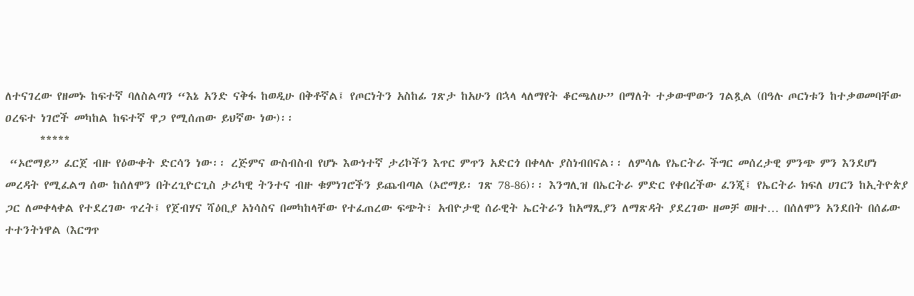ለተናገረው የዘመኑ ከፍተኛ ባለስልጣን “እኔ አንድ ናቅፋ ከወዲሁ በቅቶኛል፤ የጦርነትን አስከፊ ገጽታ ከአሁን በኋላ ላለማየት ቆርጫለሁ” በማለት ተቃውሞውን ገልጿል (በዓሉ ጦርነቱን ከተቃወመባቸው ዐረፍተ ነገሮች መካከል ከፍተኛ ዋጋ የሚሰጠው ይህኛው ነው)፡፡
       *****
 “ኦሮማይ” ፈርጀ ብዙ የዕውቀት ድርሳን ነው፡፡ ረጅምና ውስብስብ የሆኑ እውነተኛ ታሪኮችን እጥር ምጥን አድርጎ በቀላሉ ያስነብበናል፡፡ ለምሳሌ የኤርትራ ችግር መሰረታዊ ምንጭ ምን እንደሆነ መረዳት የሚፈልግ ሰው ከሰለሞን በትረጊዮርጊስ ታሪካዊ ትንተና ብዙ ቁምነገሮችን ይጨብጣል (ኦሮማይ፡ ገጽ 78-86)፡፡ እንግሊዝ በኤርትራ ምድር የቀበረችው ፈንጂ፤ የኤርትራ ክፍለ ሀገርን ከኢትዮጵያ ጋር ለመቀላቀል የተደረገው ጥረት፤ የጀብሃና ሻዕቢያ አነሳስና በመካከላቸው የተፈጠረው ፍጭት፣ አብዮታዊ ሰራዊት ኤርትራን ከአማጺያን ለማጽዳት ያደረገው ዘመቻ ወዘተ… በሰለሞን አንደበት በሰፊው ተተንትነዋል (እርግጥ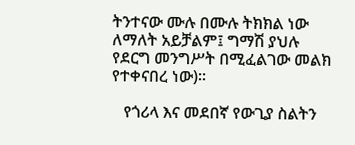ትንተናው ሙሉ በሙሉ ትክክል ነው ለማለት አይቻልም፤ ግማሽ ያህሉ የደርግ መንግሥት በሚፈልገው መልክ የተቀናበረ ነው)፡፡

   የጎሪላ እና መደበኛ የውጊያ ስልትን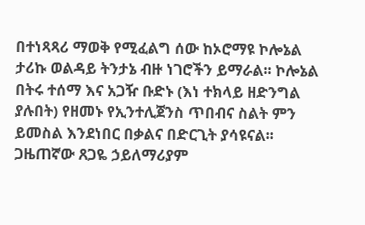በተነጻጻሪ ማወቅ የሚፈልግ ሰው ከኦሮማዩ ኮሎኔል ታሪኩ ወልዳይ ትንታኔ ብዙ ነገሮችን ይማራል፡፡ ኮሎኔል በትሩ ተሰማ እና አጋዥ ቡድኑ (እነ ተክላይ ዘድንግል ያሉበት) የዘመኑ የኢንተሊጀንስ ጥበብና ስልት ምን ይመስል እንደነበር በቃልና በድርጊት ያሳዩናል፡፡ ጋዜጠኛው ጸጋዬ ኃይለማሪያም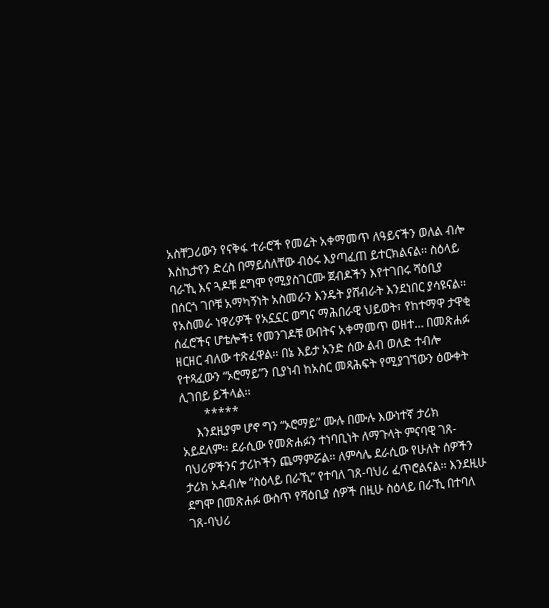አስቸጋሪውን የናቅፋ ተራሮች የመሬት አቀማመጥ ለዓይናችን ወለል ብሎ እስኪታየን ድረስ በማይሰለቸው ብዕሩ እያጣፈጠ ይተርክልናል፡፡ ስዕላይ ባራኺ እና ጓዶቹ ደግሞ የሚያስገርሙ ጀብዶችን እየተገበሩ ሻዕቢያ በሰርጎ ገቦቹ አማካኝነት አስመራን እንዴት ያሸብራት እንደነበር ያሳዩናል፡፡ የአስመራ ነዋሪዎች የአኗኗር ወግና ማሕበራዊ ህይወት፣ የከተማዋ ታዋቂ ሰፈሮችና ሆቴሎች፤ የመንገዶቹ ውበትና አቀማመጥ ወዘተ… በመጽሐፉ ዘርዘር ብለው ተጽፈዋል፡፡ በኔ እይታ አንድ ሰው ልብ ወለድ ተብሎ የተጻፈውን “ኦሮማይ”ን ቢያነብ ከአስር መጻሕፍት የሚያገኘውን ዕውቀት ሊገበይ ይችላል፡፡
        *****
     እንደዚያም ሆኖ ግን “ኦሮማይ” ሙሉ በሙሉ እውነተኛ ታሪክ አይደለም፡፡ ደራሲው የመጽሐፉን ተነባቢነት ለማጉላት ምናባዊ ገጸ-ባህሪዎችንና ታሪኮችን ጨማምሯል፡፡ ለምሳሌ ደራሲው የሁለት ሰዎችን ታሪክ አዳብሎ “ስዕላይ በራኺ” የተባለ ገጸ-ባህሪ ፈጥሮልናል፡፡ እንደዚሁ ደግሞ በመጽሐፉ ውስጥ የሻዕቢያ ሰዎች በዚሁ ስዕላይ በራኺ በተባለ ገጸ-ባህሪ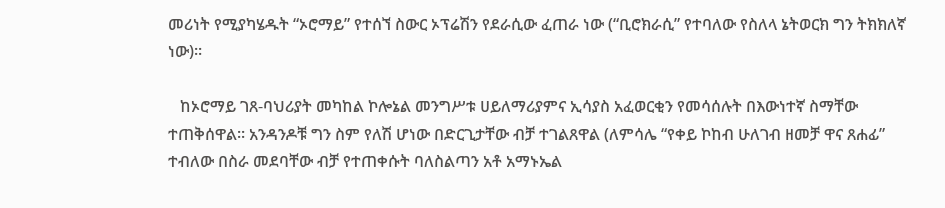መሪነት የሚያካሄዱት “ኦሮማይ” የተሰኘ ስውር ኦፕሬሽን የደራሲው ፈጠራ ነው (“ቢሮክራሲ” የተባለው የስለላ ኔትወርክ ግን ትክክለኛ ነው)፡፡

   ከኦሮማይ ገጸ-ባህሪያት መካከል ኮሎኔል መንግሥቱ ሀይለማሪያምና ኢሳያስ አፈወርቂን የመሳሰሉት በእውነተኛ ስማቸው ተጠቅሰዋል፡፡ አንዳንዶቹ ግን ስም የለሽ ሆነው በድርጊታቸው ብቻ ተገልጸዋል (ለምሳሌ “የቀይ ኮከብ ሁለገብ ዘመቻ ዋና ጸሐፊ” ተብለው በስራ መደባቸው ብቻ የተጠቀሱት ባለስልጣን አቶ አማኑኤል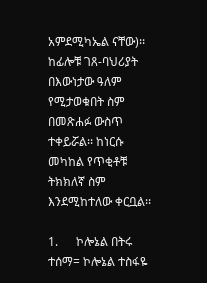አምደሚካኤል ናቸው)፡፡ ከፊሎቹ ገጸ-ባህሪያት በእውነታው ዓለም የሚታወቁበት ስም በመጽሐፉ ውስጥ ተቀይሯል፡፡ ከነርሱ መካከል የጥቂቶቹ ትክክለኛ ስም እንደሚከተለው ቀርቧል፡፡

1.      ኮሎኔል በትሩ ተሰማ= ኮሎኔል ተስፋዬ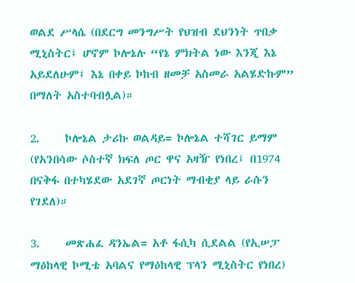ወልደ ሥላሴ (በደርግ መንግሥት የህዝብ ደህንነት ጥበቃ ሚኒስትር፤ ሆኖም ኮሎኔሉ “የኔ ምክትል ነው እንጂ እኔ አይደለሁም፤ እኔ በቀይ ኮከብ ዘመቻ አስመራ አልሄድኩም” በማለት አስተባብሏል)።

2.     ኮሎኔል ታሪኩ ወልዳይ= ኮሎኔል ተሻገር ይማም (የአንበሳው ሶስተኛ ክፍለ ጦር ዋና አዛዥ የነበረ፤ በ1974 በናቅፋ በተካሄደው አደገኛ ጦርነት ማብቂያ ላይ ራሱን የገደለ)።

3.     መጽሐፈ ዳንኤል= አቶ ፋሲካ ሲደልል (የኢሠፓ ማዕከላዊ ኮሚቴ አባልና የማዕከላዊ ፕላን ሚኒስትር የነበረ)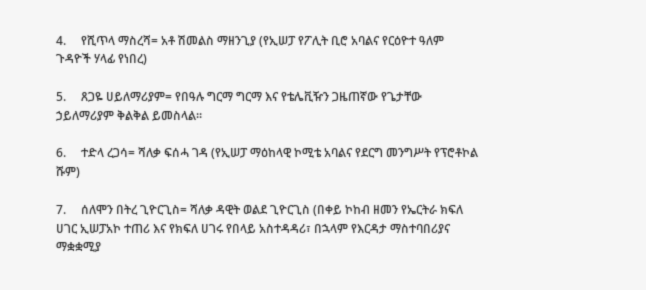4.     የሺጥላ ማስረሻ= አቶ ሽመልስ ማዘንጊያ (የኢሠፓ የፖሊት ቢሮ አባልና የርዕዮተ ዓለም ጉዳዮች ሃላፊ የነበረ)

5.     ጸጋዬ ሀይለማሪያም= የበዓሉ ግርማ ግርማ እና የቴሌቪዥን ጋዜጠኛው የጌታቸው ኃይለማሪያም ቅልቅል ይመስላል፡፡

6.     ተድላ ረጋሳ= ሻለቃ ፍሰሓ ገዳ (የኢሠፓ ማዕከላዊ ኮሚቴ አባልና የደርግ መንግሥት የፕሮቶኮል ሹም)

7.     ሰለሞን በትረ ጊዮርጊስ= ሻለቃ ዳዊት ወልደ ጊዮርጊስ (በቀይ ኮከብ ዘመን የኤርትራ ክፍለ ሀገር ኢሠፓአኮ ተጠሪ እና የክፍለ ሀገሩ የበላይ አስተዳዳሪ፣ በኋላም የእርዳታ ማስተባበሪያና ማቋቋሚያ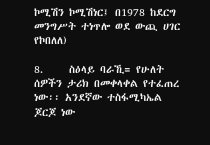ኮሚሽን ኮሚሽነር፤ በ1978 ከደርግ መንግሥት ተነጥሎ ወደ ውጪ ሀገር የኮበለለ)

8.     ስዕላይ ባራኺ= የሁለት ሰዎችን ታሪክ በመቀላቀል የተፈጠረ ነው፡፡ አንደኛው ተስፋሚካኤል ጆርጆ ነው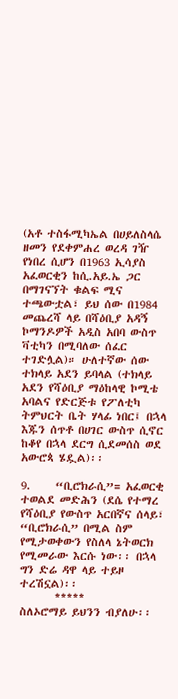(አቶ ተስፋሚካኤል በሀይለስላሴ ዘመን የደቀምሐረ ወረዳ ገዥ የነበረ ሲሆን በ1963 ኢሳያስ አፈወርቂን ከሲ.አይ.ኤ ጋር በማገናኘት ቁልፍ ሚና ተጫውቷል፣ ይህ ሰው በ1984 መጨረሻ ላይ በሻዕቢያ አዳኝ ኮማንዶዎች አዲስ አበባ ውስጥ ቫቲካን በሚባለው ሰፈር ተገድሏል)። ሁለተኛው ሰው ተክላይ አደን ይባላል (ተክላይ አደን የሻዕቢያ ማዕከላዊ ኮሚቴ አባልና የድርጅቱ የፖለቲካ ትምህርት ቤት ሃላፊ ነበር፤ በኋላ እጁን ሰጥቶ በሀገር ውስጥ ሲኖር ከቆየ በኋላ ደርግ ሲደመሰስ ወደ አውሮጳ ሄዷል)፡፡

9.     “ቢሮክራሲ”= አፈወርቂ ተወልደ መድሕን (ደሴ የተማረ የሻዕቢያ የውስጥ አርበኛና ሰላይ፣ “ቢሮክራሲ” በሚል ስም የሚታወቀውን የስለላ ኔትወርክ የሚመራው እርሱ ነው፡፡ በኋላ ግን ድሬ ዳዋ ላይ ተይዞ ተረሽኗል)፡፡
       *****
ስለኦሮማይ ይህንን ብያለሁ፡፡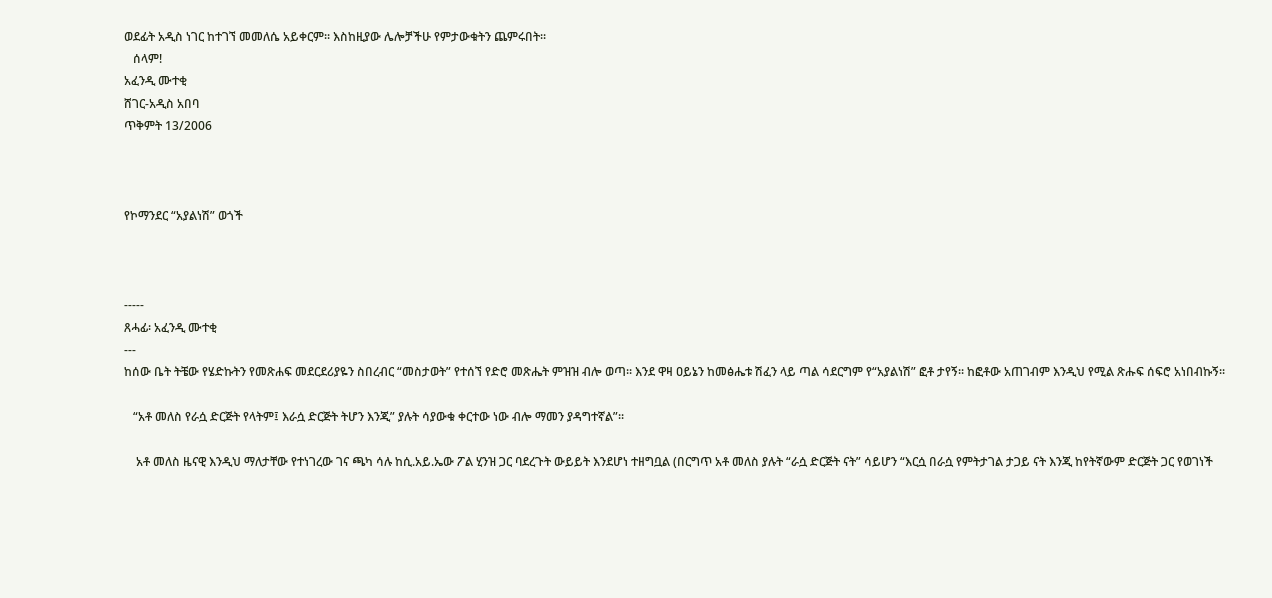ወደፊት አዲስ ነገር ከተገኘ መመለሴ አይቀርም፡፡ እስከዚያው ሌሎቻችሁ የምታውቁትን ጨምሩበት፡፡
   ሰላም!
አፈንዲ ሙተቂ
ሸገር-አዲስ አበባ
ጥቅምት 13/2006



የኮማንደር “አያልነሽ” ወጎች



-----
ጸሓፊ፡ አፈንዲ ሙተቂ
---
ከሰው ቤት ትቼው የሄድኩትን የመጽሐፍ መደርደሪያዬን ስበረብር “መስታወት” የተሰኘ የድሮ መጽሔት ምዝዝ ብሎ ወጣ፡፡ እንደ ዋዛ ዐይኔን ከመፅሔቱ ሽፈን ላይ ጣል ሳደርግም የ“አያልነሽ” ፎቶ ታየኝ፡፡ ከፎቶው አጠገብም እንዲህ የሚል ጽሑፍ ሰፍሮ አነበብኩኝ፡፡

   “አቶ መለስ የራሷ ድርጅት የላትም፤ እራሷ ድርጅት ትሆን እንጂ” ያሉት ሳያውቁ ቀርተው ነው ብሎ ማመን ያዳግተኛል”፡፡

    አቶ መለስ ዜናዊ እንዲህ ማለታቸው የተነገረው ገና ጫካ ሳሉ ከሲ.አይ.ኤው ፖል ሂንዝ ጋር ባደረጉት ውይይት እንደሆነ ተዘግቧል (በርግጥ አቶ መለስ ያሉት “ራሷ ድርጅት ናት” ሳይሆን “እርሷ በራሷ የምትታገል ታጋይ ናት እንጂ ከየትኛውም ድርጅት ጋር የወገነች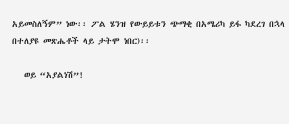አይመስለኝም” ነው፡፡ ፖል ሄንዝ የውይይቱን ጭማቂ በአሜሪካ ይፋ ካደረገ በኋላ በተለያዩ መጽሔቶች ላይ ታትሞ ነበር)፡፡

   ወይ “አያልነሽ”!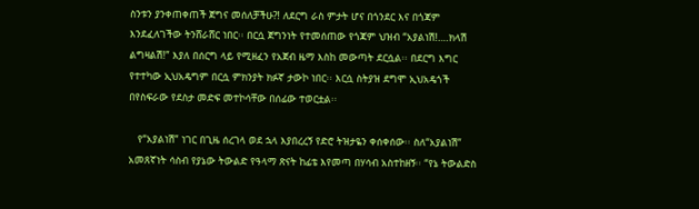ስንቱን ያንቀጠቀጠች ጀግና መሰለቻችሁ?! ለደርግ ራስ ምታት ሆና በጎንደር እና በጎጃም እንደፈለገችው ትንሸራሸር ነበር፡፡ በርሷ ጀግንነት የተመሰጠው የጎጃም ህዝብ “አያልነሽ!….ክላሽ ልግዛልሽ!” እያለ በሰርግ ላይ የሚዘፈን የአጀብ ዜማ እስከ መውጣት ደርሷል፡፡ በደርግ እግር የተተካው ኢህአዴግም በርሷ ምክንያት ክፉኛ ታውኮ ነበር፡፡ እርሷ ስትያዝ ደግሞ ኢህአዴጎች በየስፍራው የደስታ መድፍ መተኮሳቸው በሰፊው ተወርቷል፡፡

   የ“አያልነሽ” ነገር በጊዜ ሰረገላ ወደ ኋላ እያበረረኝ የድሮ ትዝታዬን ቀሰቀሰው፡፡ ስለ“አያልነሽ” አመጸኛነት ሳስብ የያኔው ትውልድ የዓላማ ጽናት ከፊቴ እየመጣ በሃሳብ አስተከዘኝ፡፡ “የኔ ትውልድስ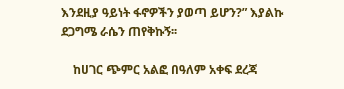እንደዚያ ዓይነት ፋኖዎችን ያወጣ ይሆን?” እያልኩ ደጋግሜ ራሴን ጠየቅኩኝ፡፡

    ከሀገር ጭምር አልፎ በዓለም አቀፍ ደረጃ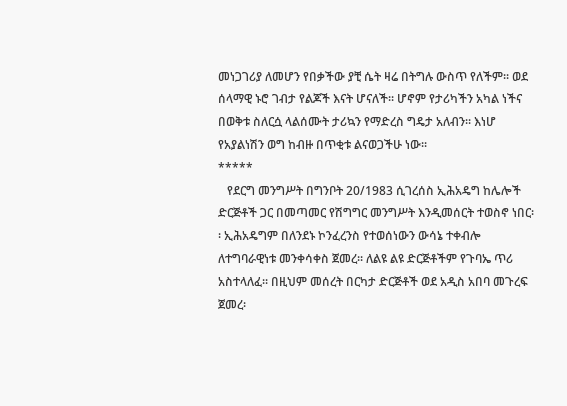መነጋገሪያ ለመሆን የበቃችው ያቺ ሴት ዛሬ በትግሉ ውስጥ የለችም፡፡ ወደ ሰላማዊ ኑሮ ገብታ የልጆች እናት ሆናለች፡፡ ሆኖም የታሪካችን አካል ነችና በወቅቱ ስለርሷ ላልሰሙት ታሪኳን የማድረስ ግዴታ አለብን፡፡ እነሆ የአያልነሽን ወግ ከብዙ በጥቂቱ ልናወጋችሁ ነው፡፡
*****
   የደርግ መንግሥት በግንቦት 20/1983 ሲገረሰስ ኢሕአዴግ ከሌሎች ድርጅቶች ጋር በመጣመር የሽግግር መንግሥት እንዲመሰርት ተወስኖ ነበር፡፡ ኢሕአዴግም በለንደኑ ኮንፈረንስ የተወሰነውን ውሳኔ ተቀብሎ ለተግባራዊነቱ መንቀሳቀስ ጀመረ፡፡ ለልዩ ልዩ ድርጅቶችም የጉባኤ ጥሪ አስተላለፈ፡፡ በዚህም መሰረት በርካታ ድርጅቶች ወደ አዲስ አበባ መጉረፍ ጀመረ፡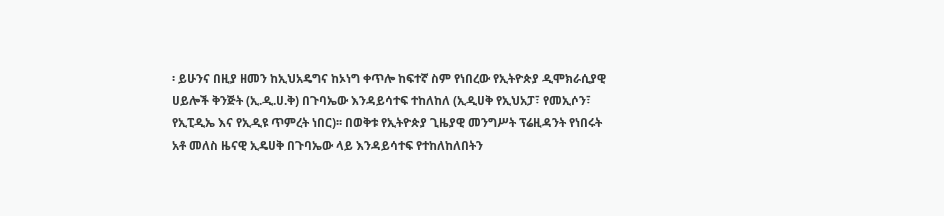፡ ይሁንና በዚያ ዘመን ከኢህአዴግና ከኦነግ ቀጥሎ ከፍተኛ ስም የነበረው የኢትዮጵያ ዲሞክራሲያዊ ሀይሎች ቅንጅት (ኢ.ዲ.ሀ.ቅ) በጉባኤው እንዳይሳተፍ ተከለከለ (ኢዲሀቅ የኢህአፓ፣ የመኢሶን፣ የኢፒዲኤ እና የኢዲዩ ጥምረት ነበር)፡፡ በወቅቱ የኢትዮጵያ ጊዜያዊ መንግሥት ፕሬዚዳንት የነበሩት አቶ መለስ ዜናዊ ኢዴሀቅ በጉባኤው ላይ እንዳይሳተፍ የተከለከለበትን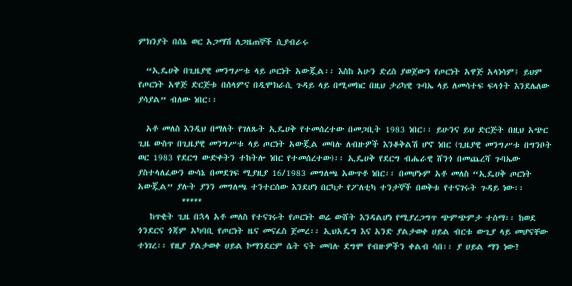ምክንያት በሰኔ ወር አጋማሽ ለጋዜጠኞች ሲያብራሩ

  “ኢዴሀቅ በጊዜያዊ መንግሥቱ ላይ ጦርነት አውጇል፡፡ እስከ አሁን ድረስ ያወጀውን የጦርነት አዋጅ አላነሳም፤ ይህም የጦርነት አዋጅ ድርጅቱ በሰላምና በዲሞክራሲ ጉዳይ ላይ በሚመክር በዚህ ታሪካዊ ጉባኤ ላይ ለመሳተፍ ፍላጎት እንደሌለው ያሳያል” ብለው ነበር፡፡

  አቶ መለስ እንዲህ በማለት የገለጹት ኢዴሀቅ የተመሰረተው በመጋቢት 1983 ነበር፡፡ ይሁንና ይህ ድርጅት በዚህ አጭር ጊዜ ውስጥ በጊዜያዊ መንግሥቱ ላይ ጦርነት አውጇል መባሉ ለብዙዎች እንቆቅልሽ ሆኖ ነበር (ጊዜያዊ መንግሥቱ በግንቦት ወር 1983 የደርግ ውድቀትን ተከትሎ ነበር የተመሰረተው)፡፡ ኢዴሀቅ የደርግ ብሔራዊ ሸንጎ በመጨረሻ ጉባኤው ያስተላለፈውን ውሳኔ በመደገፍ ሚያዚያ 16/1983 መግለጫ አውጥቶ ነበር፡፡ በመሆኑም አቶ መለስ “ኢዴሀቅ ጦርነት አውጇል” ያሉት ያንን መግለጫ ተንተርሰው እንደሆነ በርካታ የፖለቲካ ተንታኞች በወቅቱ የተናገሩት ጉዳይ ነው፡፡
           *****
   ከጥቂት ጊዜ በኋላ አቶ መለስ የተናገሩት የጦርነት ወሬ ውሸት እንዳልሆነ የሚያረጋግጥ ጭምጭምታ ተሰማ፡፡ ከወደ ጎንደርና ጎጃም አካባቢ የጦርነት ዜና መናፈስ ጀመረ፡፡ ኢህአዴግ እና አንድ ያልታወቀ ሀይል ብርቱ ውጊያ ላይ መሆናቸው ተነገረ፡፡ የዚያ ያልታወቀ ሀይል ኮማንደርም ሴት ናት መባሉ ደግሞ የብዙዎችን ቀልብ ሳበ፡፡ ያ ሀይል ማን ነው?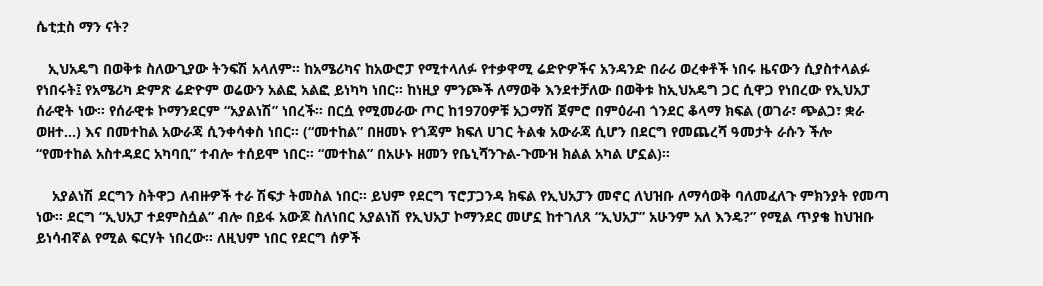ሴቲቷስ ማን ናት?

   ኢህአዴግ በወቅቱ ስለውጊያው ትንፍሽ አላለም፡፡ ከአሜሪካና ከአውሮፓ የሚተላለፉ የተቃዋሚ ሬድዮዎችና አንዳንድ በራሪ ወረቀቶች ነበሩ ዜናውን ሲያስተላልፉ የነበሩት፤ የአሜሪካ ድምጽ ሬድዮም ወሬውን አልፎ አልፎ ይነካካ ነበር፡፡ ከነዚያ ምንጮች ለማወቅ እንደተቻለው በወቅቱ ከኢህአዴግ ጋር ሲዋጋ የነበረው የኢህአፓ ሰራዊት ነው፡፡ የሰራዊቱ ኮማንደርም “አያልነሽ” ነበረች፡፡ በርሷ የሚመራው ጦር ከ1970ዎቹ አጋማሽ ጀምሮ በምዕራብ ጎንደር ቆላማ ክፍል (ወገራ፣ ጭልጋ፣ ቋራ ወዘተ…) እና በመተከል አውራጃ ሲንቀሳቀስ ነበር፡፡ (“መተከል” በዘመኑ የጎጃም ክፍለ ሀገር ትልቁ አውራጃ ሲሆን በደርግ የመጨረሻ ዓመታት ራሱን ችሎ “የመተከል አስተዳደር አካባቢ” ተብሎ ተሰይሞ ነበር፡፡ “መተከል” በአሁኑ ዘመን የቤኒሻንጉል-ጉሙዝ ክልል አካል ሆኗል)፡፡

    አያልነሽ ደርግን ስትዋጋ ለብዙዎች ተራ ሽፍታ ትመስል ነበር፡፡ ይህም የደርግ ፕሮፓጋንዳ ክፍል የኢህአፓን መኖር ለህዝቡ ለማሳወቅ ባለመፈለጉ ምክንያት የመጣ ነው፡፡ ደርግ “ኢህአፓ ተደምስሷል” ብሎ በይፋ አውጆ ስለነበር አያልነሽ የኢህአፓ ኮማንደር መሆኗ ከተገለጸ “ኢህአፓ” አሁንም አለ እንዴ?” የሚል ጥያቄ ከህዝቡ ይነሳብኛል የሚል ፍርሃት ነበረው፡፡ ለዚህም ነበር የደርግ ሰዎች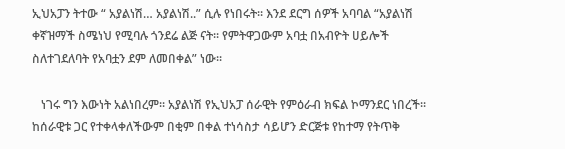ኢህአፓን ትተው “ አያልነሽ… አያልነሽ..” ሲሉ የነበሩት፡፡ እንደ ደርግ ሰዎች አባባል “አያልነሽ ቀኛዝማች ስሜነህ የሚባሉ ጎንደሬ ልጅ ናት፡፡ የምትዋጋውም አባቷ በአብዮት ሀይሎች ስለተገደለባት የአባቷን ደም ለመበቀል” ነው፡፡

   ነገሩ ግን እውነት አልነበረም፡፡ አያልነሽ የኢህአፓ ሰራዊት የምዕራብ ክፍል ኮማንደር ነበረች፡፡ ከሰራዊቱ ጋር የተቀላቀለችውም በቂም በቀል ተነሳስታ ሳይሆን ድርጅቱ የከተማ የትጥቅ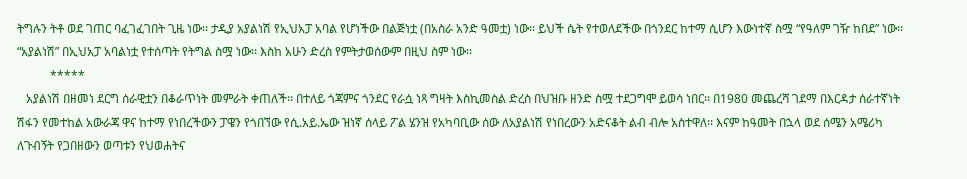ትግሉን ትቶ ወደ ገጠር ባፈገፈገበት ጊዜ ነው፡፡ ታዲያ አያልነሽ የኢህአፓ አባል የሆነችው በልጅነቷ (በአስራ አንድ ዓመቷ) ነው፡፡ ይህች ሴት የተወለደችው በጎንደር ከተማ ሲሆን እውነተኛ ስሟ “የዓለም ገዥ ከበደ” ነው፡፡ “አያልነሽ” በኢህአፓ አባልነቷ የተሰጣት የትግል ስሟ ነው፡፡ እስከ አሁን ድረስ የምትታወሰውም በዚህ ስም ነው፡፡
           *****
   አያልነሽ በዘመነ ደርግ ሰራዊቷን በቆራጥነት መምራት ቀጠለች፡፡ በተለይ ጎጃምና ጎንደር የራሷ ነጻ ግዛት እስኪመስል ድረስ በህዝቡ ዘንድ ስሟ ተደጋግሞ ይወሳ ነበር፡፡ በ1980 መጨረሻ ገደማ በእርዳታ ሰራተኛነት ሽፋን የመተከል አውራጃ ዋና ከተማ የነበረችውን ፓዌን የጎበኘው የሲ.አይ.ኤው ዝነኛ ሰላይ ፖል ሄንዝ የአካባቢው ሰው ለአያልነሽ የነበረውን አድናቆት ልብ ብሎ አስተዋለ፡፡ እናም ከዓመት በኋላ ወደ ሰሜን አሜሪካ ለጉብኝት የጋበዘውን ወጣቱን የህወሐትና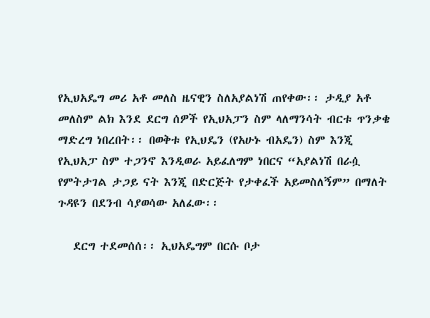የኢህአዴግ መሪ አቶ መለስ ዜናዊን ስለአያልነሽ ጠየቀው፡፡ ታዲያ አቶ መለስም ልክ እንደ ደርግ ሰዎች የኢህአፓን ስም ላለማንሳት ብርቱ ጥንቃቄ ማድረግ ነበረበት፡፡ በወቅቱ የኢህዴን (የአሁኑ ብአዴን) ስም እንጂ የኢህአፓ ስም ተጋንኖ እንዲወራ አይፈለግም ነበርና “አያልነሽ በራሷ የምትታገል ታጋይ ናት እንጂ በድርጅት የታቀፈች አይመስለኝም” በማለት ጉዳዩን በደንብ ሳያወሳው አለፈው፡፡

   ደርግ ተደመሰሰ፡፡ ኢህአዴግም በርሱ ቦታ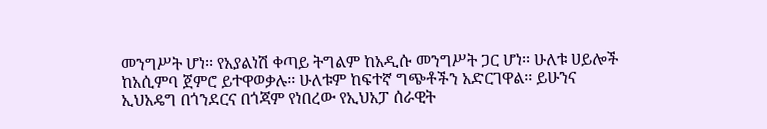መንግሥት ሆነ፡፡ የአያልነሽ ቀጣይ ትግልም ከአዲሱ መንግሥት ጋር ሆነ፡፡ ሁለቱ ሀይሎች ከአሲምባ ጀምሮ ይተዋወቃሉ፡፡ ሁለቱም ከፍተኛ ግጭቶችን አድርገዋል፡፡ ይሁንና ኢህአዴግ በጎንደርና በጎጃም የነበረው የኢህአፓ ሰራዊት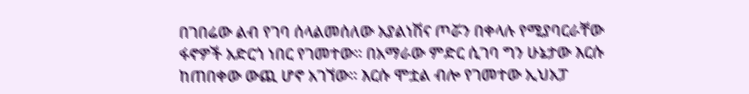በገበሬው ልብ የገባ ሰላልመሰለው አያልነሽና ጦሯን በቀላሉ የሚያባርራቸው ፋኖዎች አድርጎ ነበር የገመተው፡፡ በአማራው ምድር ሲገባ ግን ሁኔታው እርሱ ከጠበቀው ውጪ ሆኖ አገኘው፡፡ እርሱ ሞቷል ብሎ የገመተው ኢህአፓ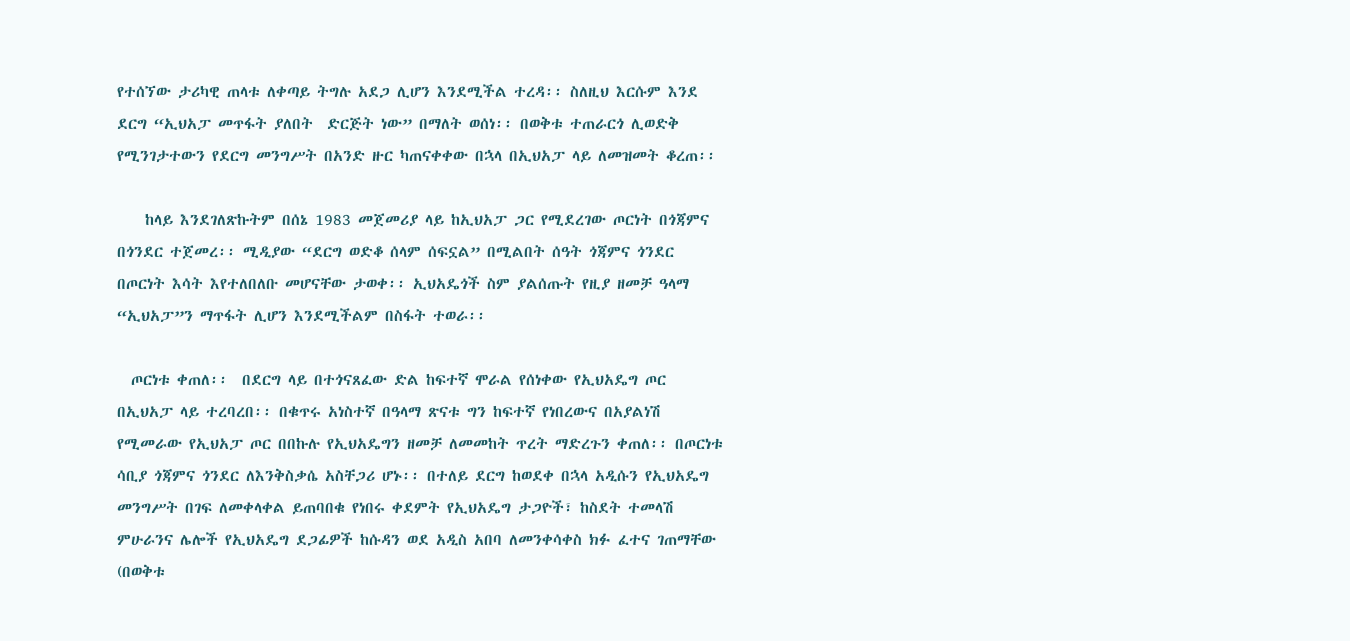የተሰኘው ታሪካዊ ጠላቱ ለቀጣይ ትግሉ አደጋ ሊሆን እንደሚችል ተረዳ፡፡ ስለዚህ እርሱም እንደ ደርግ “ኢህአፓ መጥፋት ያለበት  ድርጅት ነው” በማለት ወሰነ፡፡ በወቅቱ ተጠራርጎ ሊወድቅ የሚንገታተውን የደርግ መንግሥት በአንድ ዙር ካጠናቀቀው በኋላ በኢህአፓ ላይ ለመዝመት ቆረጠ፡፡

    ከላይ እንደገለጽኩትም በሰኔ 1983 መጀመሪያ ላይ ከኢህአፓ ጋር የሚደረገው ጦርነት በጎጃምና በጎንደር ተጀመረ፡፡ ሚዲያው “ደርግ ወድቆ ሰላም ሰፍኗል” በሚልበት ሰዓት ጎጃምና ጎንደር በጦርነት እሳት እየተለበለቡ መሆናቸው ታወቀ፡፡ ኢህአዴጎች ስም ያልሰጡት የዚያ ዘመቻ ዓላማ “ኢህአፓ”ን ማጥፋት ሊሆን እንደሚችልም በስፋት ተወራ፡፡

  ጦርነቱ ቀጠለ፡፡  በደርግ ላይ በተጎናጸፈው ድል ከፍተኛ ሞራል የሰነቀው የኢህአዴግ ጦር በኢህአፓ ላይ ተረባረበ፡፡ በቁጥሩ አነስተኛ በዓላማ ጽናቱ ግን ከፍተኛ የነበረውና በአያልነሽ የሚመራው የኢህአፓ ጦር በበኩሉ የኢህአዴግን ዘመቻ ለመመከት ጥረት ማድረጉን ቀጠለ፡፡ በጦርነቱ ሳቢያ ጎጃምና ጎንደር ለእንቅስቃሴ አስቸጋሪ ሆኑ፡፡ በተለይ ደርግ ከወደቀ በኋላ አዲሱን የኢህአዴግ መንግሥት በገፍ ለመቀላቀል ይጠባበቁ የነበሩ ቀደምት የኢህአዴግ ታጋዮች፣ ከስደት ተመላሽ ምሁራንና ሌሎች የኢህአዴግ ደጋፊዎች ከሱዳን ወደ አዲስ አበባ ለመንቀሳቀስ ክፉ ፈተና ገጠማቸው (በወቅቱ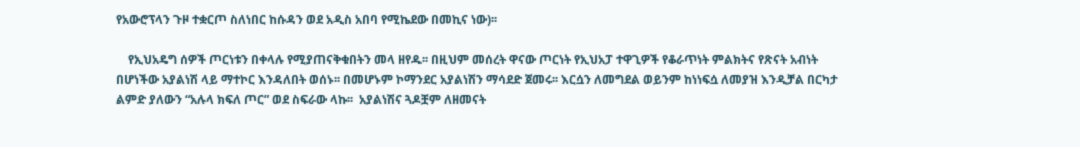የአውሮፕላን ጉዞ ተቋርጦ ስለነበር ከሱዳን ወደ አዲስ አበባ የሚኬደው በመኪና ነው)፡፡

    የኢህአዴግ ሰዎች ጦርነቱን በቀላሉ የሚያጠናቅቁበትን መላ ዘየዱ፡፡ በዚህም መሰረት ዋናው ጦርነት የኢህአፓ ተዋጊዎች የቆራጥነት ምልክትና የጽናት አብነት በሆነችው አያልነሽ ላይ ማተኮር እንዳለበት ወሰኑ፡፡ በመሆኑም ኮማንደር አያልነሽን ማሳደድ ጀመሩ፡፡ እርሷን ለመግደል ወይንም ከነነፍሷ ለመያዝ እንዲቻል በርካታ ልምድ ያለውን “አሉላ ክፍለ ጦር” ወደ ስፍራው ላኩ፡፡  አያልነሽና ጓዶቿም ለዘመናት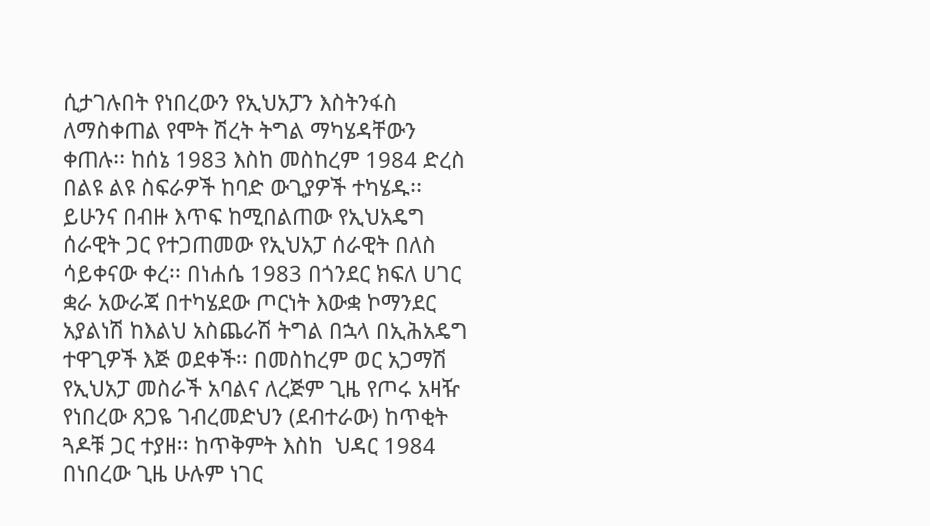ሲታገሉበት የነበረውን የኢህአፓን እስትንፋስ ለማስቀጠል የሞት ሽረት ትግል ማካሄዳቸውን ቀጠሉ፡፡ ከሰኔ 1983 እስከ መስከረም 1984 ድረስ በልዩ ልዩ ስፍራዎች ከባድ ውጊያዎች ተካሄዱ፡፡ ይሁንና በብዙ እጥፍ ከሚበልጠው የኢህአዴግ ሰራዊት ጋር የተጋጠመው የኢህአፓ ሰራዊት በለስ ሳይቀናው ቀረ፡፡ በነሐሴ 1983 በጎንደር ክፍለ ሀገር ቋራ አውራጃ በተካሄደው ጦርነት እውቋ ኮማንደር አያልነሽ ከእልህ አስጨራሽ ትግል በኋላ በኢሕአዴግ ተዋጊዎች እጅ ወደቀች፡፡ በመስከረም ወር አጋማሽ የኢህአፓ መስራች አባልና ለረጅም ጊዜ የጦሩ አዛዥ የነበረው ጸጋዬ ገብረመድህን (ደብተራው) ከጥቂት ጓዶቹ ጋር ተያዘ፡፡ ከጥቅምት እስከ  ህዳር 1984 በነበረው ጊዜ ሁሉም ነገር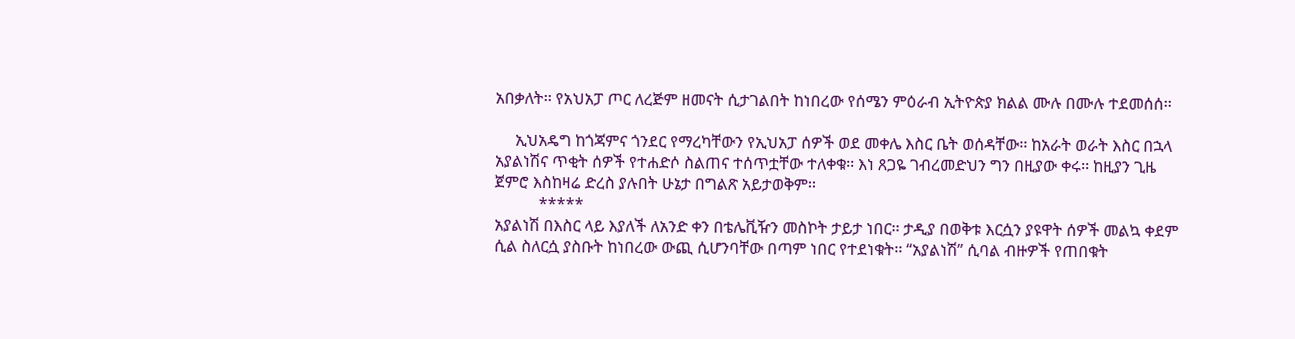አበቃለት፡፡ የአህአፓ ጦር ለረጅም ዘመናት ሲታገልበት ከነበረው የሰሜን ምዕራብ ኢትዮጵያ ክልል ሙሉ በሙሉ ተደመሰሰ፡፡

     ኢህአዴግ ከጎጃምና ጎንደር የማረካቸውን የኢህአፓ ሰዎች ወደ መቀሌ እስር ቤት ወሰዳቸው፡፡ ከአራት ወራት እስር በኋላ አያልነሽና ጥቂት ሰዎች የተሐድሶ ስልጠና ተሰጥቷቸው ተለቀቁ፡፡ እነ ጸጋዬ ገብረመድህን ግን በዚያው ቀሩ፡፡ ከዚያን ጊዜ ጀምሮ እስከዛሬ ድረስ ያሉበት ሁኔታ በግልጽ አይታወቅም፡፡
           *****
አያልነሽ በእስር ላይ እያለች ለአንድ ቀን በቴሌቪዥን መስኮት ታይታ ነበር፡፡ ታዲያ በወቅቱ እርሷን ያዩዋት ሰዎች መልኳ ቀደም ሲል ስለርሷ ያስቡት ከነበረው ውጪ ሲሆንባቸው በጣም ነበር የተደነቁት፡፡ “አያልነሽ” ሲባል ብዙዎች የጠበቁት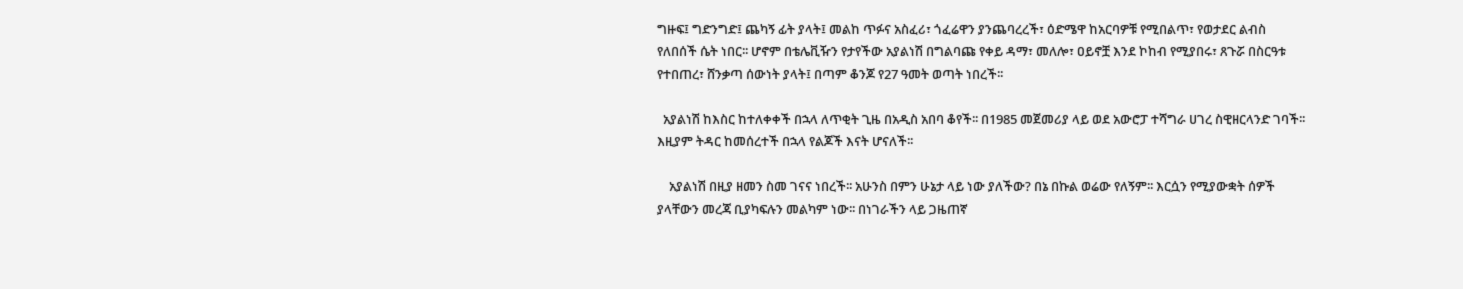ግዙፍ፤ ግድንግድ፤ ጨካኝ ፊት ያላት፤ መልከ ጥፉና አስፈሪ፣ ጎፈሬዋን ያንጨባረረች፣ ዕድሜዋ ከአርባዎቹ የሚበልጥ፣ የወታደር ልብስ የለበሰች ሴት ነበር፡፡ ሆኖም በቴሌቪዥን የታየችው አያልነሽ በግልባጩ የቀይ ዳማ፣ መለሎ፣ ዐይኖቿ እንደ ኮከብ የሚያበሩ፣ ጸጉሯ በስርዓቱ የተበጠረ፣ ሸንቃጣ ሰውነት ያላት፤ በጣም ቆንጆ የ27 ዓመት ወጣት ነበረች፡፡

  አያልነሽ ከእስር ከተለቀቀች በኋላ ለጥቂት ጊዜ በአዲስ አበባ ቆየች፡፡ በ1985 መጀመሪያ ላይ ወደ አውሮፓ ተሻግራ ሀገረ ስዊዘርላንድ ገባች፡፡ እዚያም ትዳር ከመሰረተች በኋላ የልጆች እናት ሆናለች፡፡

    አያልነሽ በዚያ ዘመን ስመ ገናና ነበረች፡፡ አሁንስ በምን ሁኔታ ላይ ነው ያለችው? በኔ በኩል ወሬው የለኝም፡፡ እርሷን የሚያውቋት ሰዎች ያላቸውን መረጃ ቢያካፍሉን መልካም ነው፡፡ በነገራችን ላይ ጋዜጠኛ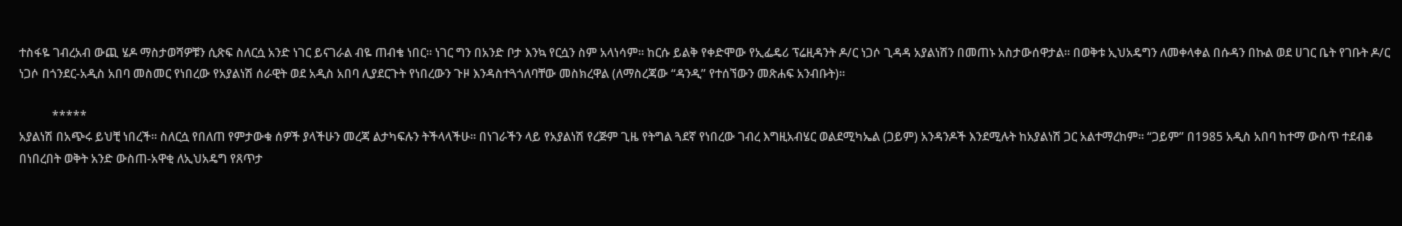ተስፋዬ ገብረአብ ውጪ ሄዶ ማስታወሻዎቹን ሲጽፍ ስለርሷ አንድ ነገር ይናገራል ብዬ ጠብቄ ነበር፡፡ ነገር ግን በአንድ ቦታ እንኳ የርሷን ስም አላነሳም፡፡ ከርሱ ይልቅ የቀድሞው የኢፌዴሪ ፕሬዚዳንት ዶ/ር ነጋሶ ጊዳዳ አያልነሽን በመጠኑ አስታውሰዋታል፡፡ በወቅቱ ኢህአዴግን ለመቀላቀል በሱዳን በኩል ወደ ሀገር ቤት የገቡት ዶ/ር ነጋሶ በጎንደር-አዲስ አበባ መስመር የነበረው የአያልነሽ ሰራዊት ወደ አዲስ አበባ ሊያደርጉት የነበረውን ጉዞ እንዳስተጓጎለባቸው መስክረዋል (ለማስረጃው “ዳንዲ” የተሰኘውን መጽሐፍ አንብቡት)፡፡

           *****
አያልነሽ በአጭሩ ይህቺ ነበረች፡፡ ስለርሷ የበለጠ የምታውቁ ሰዎች ያላችሁን መረጃ ልታካፍሉን ትችላላችሁ፡፡ በነገራችን ላይ የአያልነሽ የረጅም ጊዜ የትግል ጓደኛ የነበረው ገብረ እግዚአብሄር ወልደሚካኤል (ጋይም) አንዳንዶች እንደሚሉት ከአያልነሽ ጋር አልተማረከም፡፡ “ጋይም” በ1985 አዲስ አበባ ከተማ ውስጥ ተደብቆ በነበረበት ወቅት አንድ ውስጠ-አዋቂ ለኢህአዴግ የጸጥታ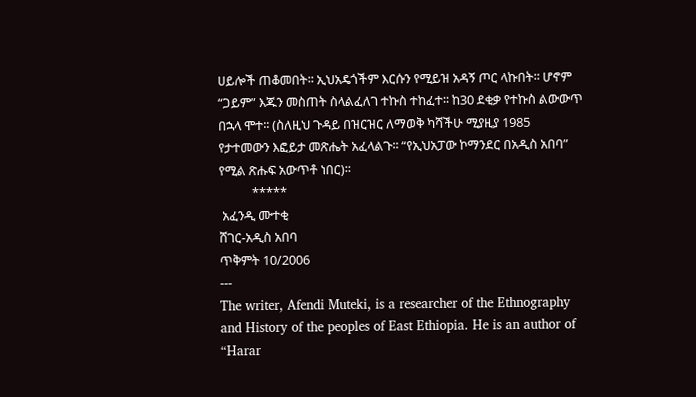ሀይሎች ጠቆመበት፡፡ ኢህአዴጎችም እርሱን የሚይዝ አዳኝ ጦር ላኩበት፡፡ ሆኖም “ጋይም” እጁን መስጠት ስላልፈለገ ተኩስ ተከፈተ፡፡ ከ30 ደቂቃ የተኩስ ልውውጥ በኋላ ሞተ፡፡ (ስለዚህ ጉዳይ በዝርዝር ለማወቅ ካሻችሁ ሚያዚያ 1985 የታተመውን እፎይታ መጽሔት አፈላልጉ፡፡ “የኢህአፓው ኮማንደር በአዲስ አበባ” የሚል ጽሑፍ አውጥቶ ነበር)፡፡
           *****
 አፈንዲ ሙተቂ
ሸገር-አዲስ አበባ
ጥቅምት 10/2006
---
The writer, Afendi Muteki, is a researcher of the Ethnography and History of the peoples of East Ethiopia. He is an author of “Harar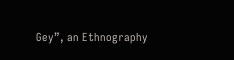Gey”, an Ethnography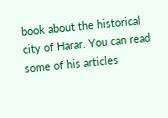book about the historical city of Harar. You can read some of his articles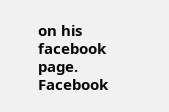on his facebook page.
Facebook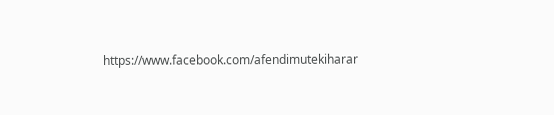https://www.facebook.com/afendimutekiharar